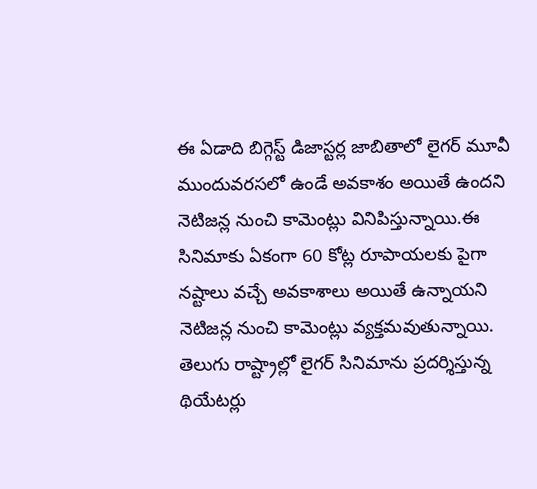ఈ ఏడాది బిగ్గెస్ట్ డిజాస్టర్ల జాబితాలో లైగర్ మూవీ ముందువరసలో ఉండే అవకాశం అయితే ఉందని నెటిజన్ల నుంచి కామెంట్లు వినిపిస్తున్నాయి.ఈ సినిమాకు ఏకంగా 60 కోట్ల రూపాయలకు పైగా నష్టాలు వచ్చే అవకాశాలు అయితే ఉన్నాయని నెటిజన్ల నుంచి కామెంట్లు వ్యక్తమవుతున్నాయి.
తెలుగు రాష్ట్రాల్లో లైగర్ సినిమాను ప్రదర్శిస్తున్న థియేటర్లు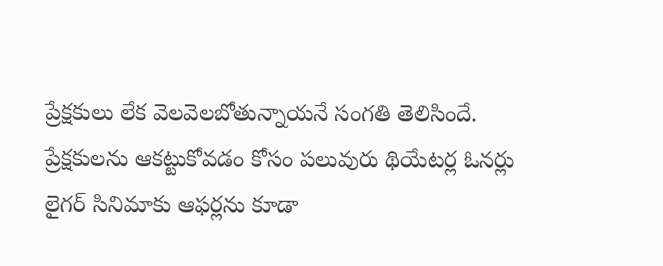ప్రేక్షకులు లేక వెలవెలబోతున్నాయనే సంగతి తెలిసిందే.
ప్రేక్షకులను ఆకట్టుకోవడం కోసం పలువురు థియేటర్ల ఓనర్లు లైగర్ సినిమాకు ఆఫర్లను కూడా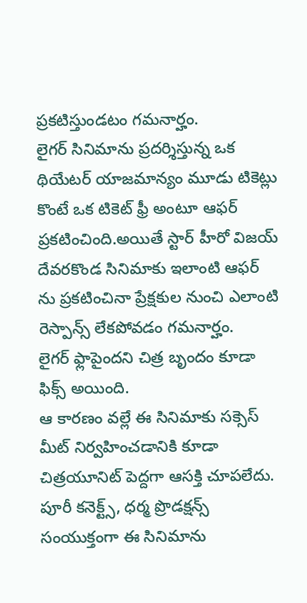ప్రకటిస్తుండటం గమనార్హం.
లైగర్ సినిమాను ప్రదర్శిస్తున్న ఒక థియేటర్ యాజమాన్యం మూడు టికెట్లు కొంటే ఒక టికెట్ ఫ్రీ అంటూ ఆఫర్ ప్రకటించింది.అయితే స్టార్ హీరో విజయ్ దేవరకొండ సినిమాకు ఇలాంటి ఆఫర్ ను ప్రకటించినా ప్రేక్షకుల నుంచి ఎలాంటి రెస్పాన్స్ లేకపోవడం గమనార్హం.
లైగర్ ఫ్లాపైందని చిత్ర బృందం కూడా ఫిక్స్ అయింది.
ఆ కారణం వల్లే ఈ సినిమాకు సక్సెస్ మీట్ నిర్వహించడానికి కూడా చిత్రయూనిట్ పెద్దగా ఆసక్తి చూపలేదు.
పూరీ కనెక్ట్స్, ధర్మ ప్రొడక్షన్స్ సంయుక్తంగా ఈ సినిమాను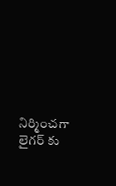నిర్మించగా లైగర్ కు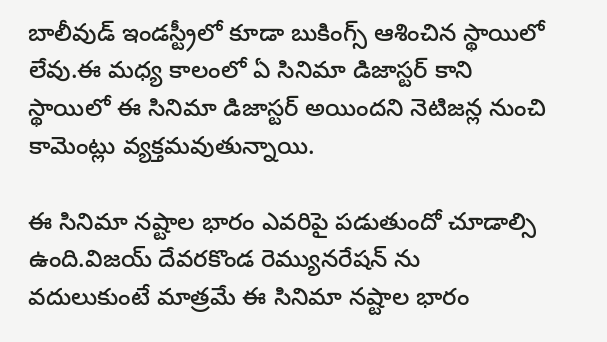బాలీవుడ్ ఇండస్ట్రీలో కూడా బుకింగ్స్ ఆశించిన స్థాయిలో లేవు.ఈ మధ్య కాలంలో ఏ సినిమా డిజాస్టర్ కాని స్థాయిలో ఈ సినిమా డిజాస్టర్ అయిందని నెటిజన్ల నుంచి కామెంట్లు వ్యక్తమవుతున్నాయి.

ఈ సినిమా నష్టాల భారం ఎవరిపై పడుతుందో చూడాల్సి ఉంది.విజయ్ దేవరకొండ రెమ్యునరేషన్ ను వదులుకుంటే మాత్రమే ఈ సినిమా నష్టాల భారం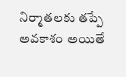నిర్మాతలకు తప్పే అవకాశం అయితే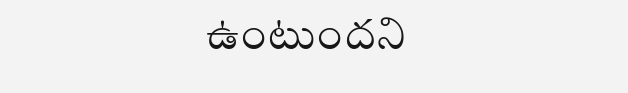ఉంటుందని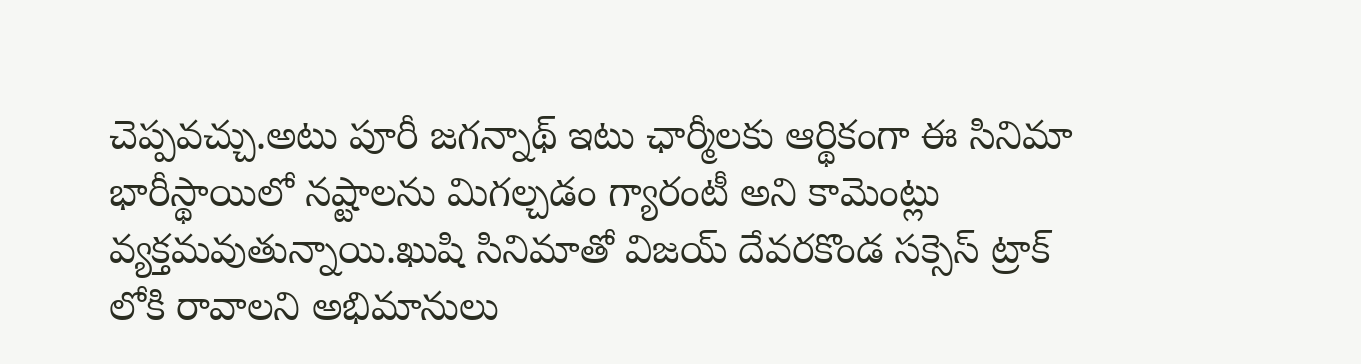చెప్పవచ్చు.అటు పూరీ జగన్నాథ్ ఇటు ఛార్మీలకు ఆర్థికంగా ఈ సినిమా భారీస్థాయిలో నష్టాలను మిగల్చడం గ్యారంటీ అని కామెంట్లు వ్యక్తమవుతున్నాయి.ఖుషి సినిమాతో విజయ్ దేవరకొండ సక్సెస్ ట్రాక్ లోకి రావాలని అభిమానులు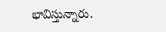భావిస్తున్నారు.